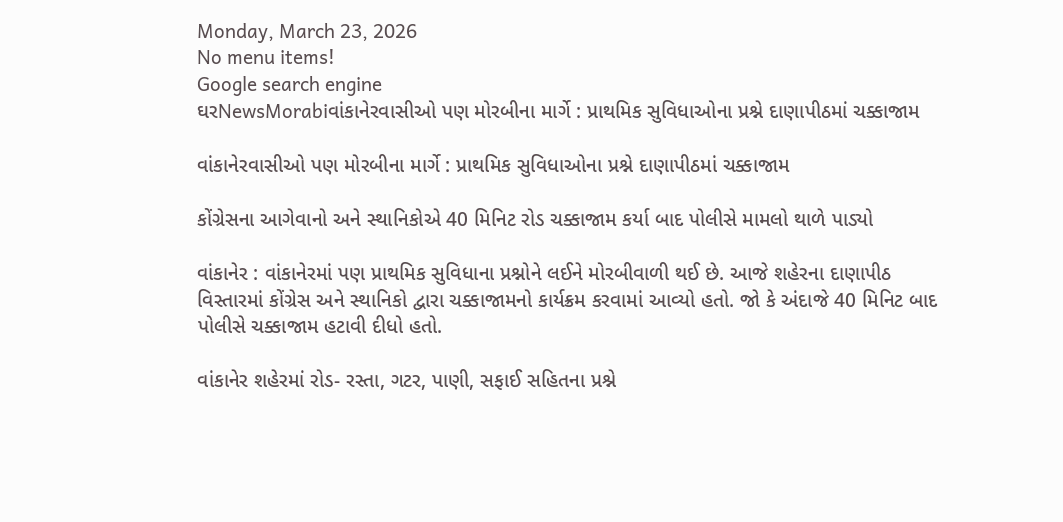Monday, March 23, 2026
No menu items!
Google search engine
ઘરNewsMorabiવાંકાનેરવાસીઓ પણ મોરબીના માર્ગે : પ્રાથમિક સુવિધાઓના પ્રશ્ને દાણાપીઠમાં ચક્કાજામ

વાંકાનેરવાસીઓ પણ મોરબીના માર્ગે : પ્રાથમિક સુવિધાઓના પ્રશ્ને દાણાપીઠમાં ચક્કાજામ

કોંગ્રેસના આગેવાનો અને સ્થાનિકોએ 40 મિનિટ રોડ ચક્કાજામ કર્યા બાદ પોલીસે મામલો થાળે પાડ્યો

વાંકાનેર : વાંકાનેરમાં પણ પ્રાથમિક સુવિધાના પ્રશ્નોને લઈને મોરબીવાળી થઈ છે. આજે શહેરના દાણાપીઠ વિસ્તારમાં કોંગ્રેસ અને સ્થાનિકો દ્વારા ચક્કાજામનો કાર્યક્રમ કરવામાં આવ્યો હતો. જો કે અંદાજે 40 મિનિટ બાદ પોલીસે ચક્કાજામ હટાવી દીધો હતો.

વાંકાનેર શહેરમાં રોડ- રસ્તા, ગટર, પાણી, સફાઈ સહિતના પ્રશ્ને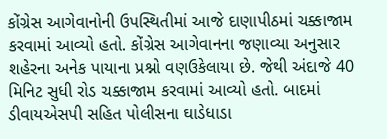કોંગ્રેસ આગેવાનોની ઉપસ્થિતીમાં આજે દાણાપીઠમાં ચક્કાજામ કરવામાં આવ્યો હતો. કોંગ્રેસ આગેવાનના જણાવ્યા અનુસાર શહેરના અનેક પાયાના પ્રશ્નો વણઉકેલાયા છે. જેથી અંદાજે 40 મિનિટ સુધી રોડ ચક્કાજામ કરવામાં આવ્યો હતો. બાદમાં ડીવાયએસપી સહિત પોલીસના ઘાડેધાડા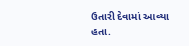ઉતારી દેવામાં આવ્યા હતા.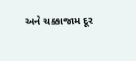અને ચક્કાજામ દૂર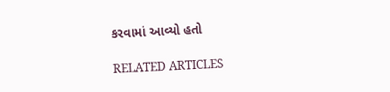કરવામાં આવ્યો હતો

RELATED ARTICLES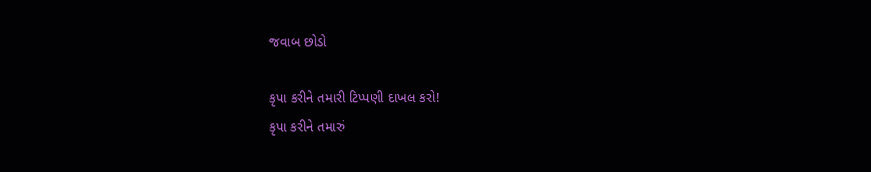જવાબ છોડો

કૃપા કરીને તમારી ટિપ્પણી દાખલ કરો!
કૃપા કરીને તમારું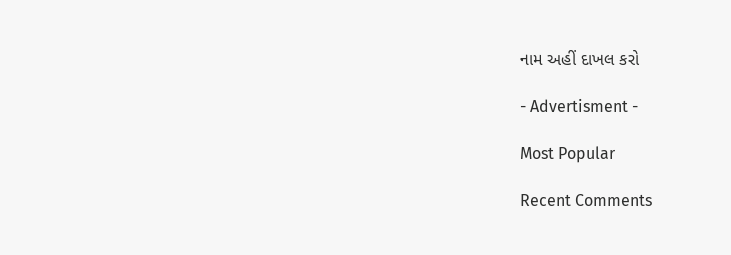નામ અહીં દાખલ કરો

- Advertisment -

Most Popular

Recent Comments